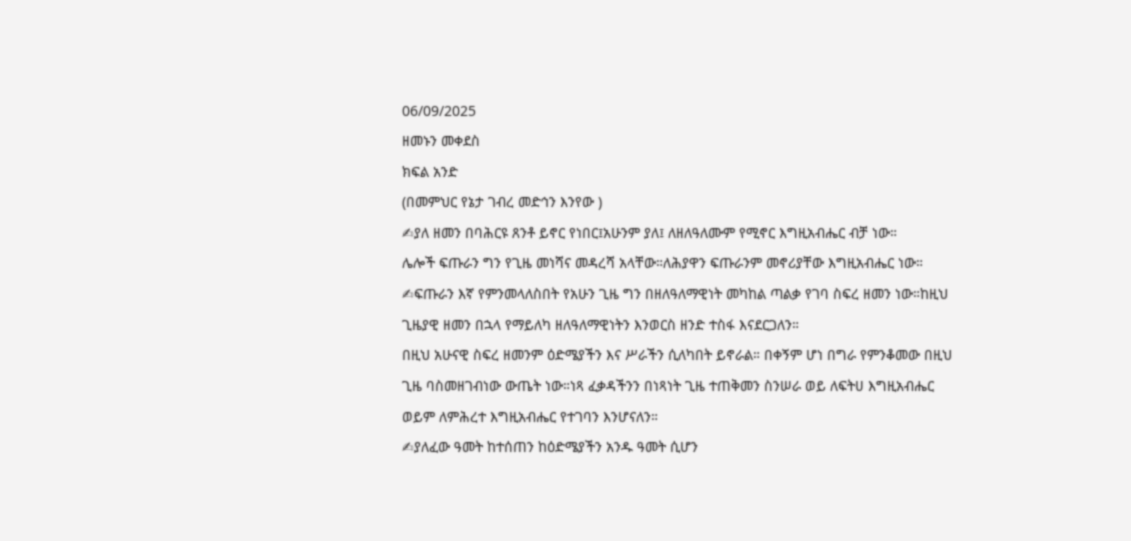06/09/2025
ዘመኑን መቀደስ
ክፍል አንድ
(በመምህር የኔታ ገብረ መድኅን እንየው )
✍ያለ ዘመን በባሕርዩ ጸንቶ ይኖር የነበር፤አሁንም ያለ፤ ለዘለዓለሙም የሚኖር እግዚአብሔር ብቻ ነው።
ሌሎች ፍጡራን ግን የጊዜ መነሻና መዳረሻ አላቸው።ለሕያዋን ፍጡራንም መኖሪያቸው እግዚአብሔር ነው።
✍ፍጡራን እኛ የምንመላለስበት የአሁን ጊዜ ግን በዘለዓለማዊነት መካከል ጣልቃ የገባ ስፍረ ዘመን ነው።ከዚህ ጊዜያዊ ዘመን በኋላ የማይለካ ዘለዓለማዊነትን እንወርስ ዘንድ ተስፋ እናደርጋለን።
በዚህ አሁናዊ ስፍረ ዘመንም ዕድሜያችን እና ሥራችን ሲለካበት ይኖራል። በቀኝም ሆነ በግራ የምንቆመው በዚህ ጊዜ ባስመዘገብነው ውጤት ነው።ነጻ ፈቃዳችንን በነጻነት ጊዜ ተጠቅመን ስንሠራ ወይ ለፍትሀ እግዚአብሔር ወይም ለምሕረተ እግዚአብሔር የተገባን እንሆናለን።
✍ያለፈው ዓመት ከተሰጠን ከዕድሜያችን አንዱ ዓመት ሲሆን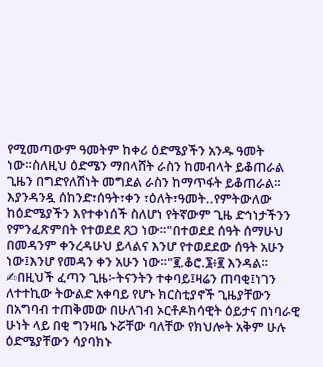የሚመጣውም ዓመትም ከቀሪ ዕድሜያችን አንዱ ዓመት ነው።ስለዚህ ዕድሜን ማበላሸት ራስን ከመብላት ይቆጠራል ጊዜን በግድየለሽነት መግደል ራስን ከማጥፋት ይቆጠራል።
እያንዳንዷ ሰከንድ፣ሰዓት፣ቀን ፣ዕለት፣ዓመት..የምትውለው ከዕድሜያችን እየተቀነሰች ስለሆነ የትኛውም ጊዜ ድኅነታችንን የምንፈጽምበት የተወደደ ጸጋ ነው።"በተወደደ ሰዓት ሰማሁህ በመዳንም ቀንረዳሁህ ይላልና እንሆ የተወደደው ሰዓት አሁን
ነው፤እንሆ የመዳን ቀን አሁን ነው።"፪.ቆሮ.፮፥፪ እንዳል።
✍በዚህች ፈጣን ጊዜ፦ትናንትን ተቀባይ፤ዛሬን ጠባቂ፤ነገን ለተተኪው ትውልድ አቀባይ የሆኑ ክርስቲያኖች ጊዜያቸውን በአግባብ ተጠቅመው በሁለገብ ኦርቶዶክሳዊት ዕይታና በነባራዊ ሁነት ላይ በቂ ግንዛቤ ኑሯቸው ባለቸው የክህሎት አቅም ሁሉ ዕድሜያቸውን ሳያባክኑ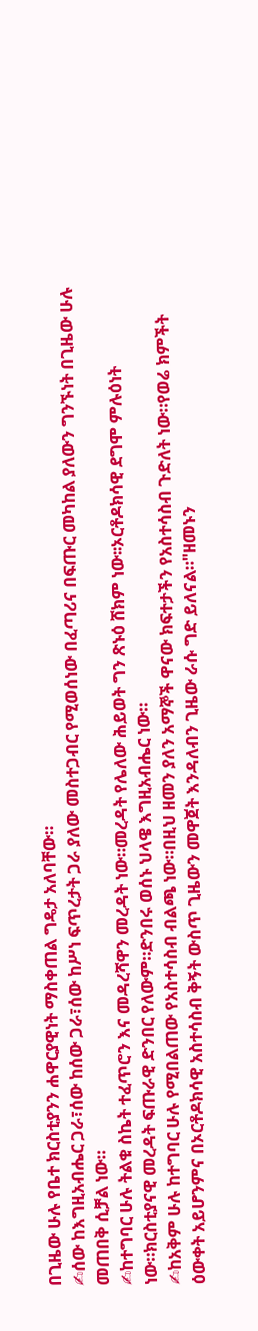በጊዜው ሁሉ የቤተ ክርስቲያንን ሐዋርያዊነት ማስቀጠል ግዴታ አለባቸው።
✍ሰው ከእግዚአብሔር ጋራ፣ሰው ከሰው ጋራ፣ሰው ከሥነ ፍጥረታት ጋራ ያለው መስተጋብር የሚወሰነው በፈጣሪና በፍጡር መካከል ያለውን ግንኙነት በጊዜው ሁሉ መጠበቅ ሲቻል ነው።
✍ከተግባር ሁሉ ትልቁ ስኬት ተፈጥሮን እና መዳረሻዋን መረዳት ነው።መረዳት የሌለው ሕይወት ግን ጽኑዕ ሸክም ነው፡፡ኦርቶዶክሳዊ ደግሞ ምሉዕነት ነው።ክርስቲያናዊ መረዳት ፍጡራዊ ድንበር የለውም።ድንበሩ ወሰኑ ህላዌ እግዚአብሔር ነው።
✍ከአቅም ሁሉ ከተግባር ሁሉ የሚበልጠው የአስተሳስብ ብልጫ ነው።በዚህ ዘመን ያለን አማኞች ዋናው ክፍተታችን የአስተሳስብ ጉድለት ነው።የወሬ ክምችት ዕውቀት አይሆንምና በኦርቶዶክሳዊ አስተሳስብ ቅኝት ውስጥ ጊዜውን መዋጀት እንዳለብን ጊዜው ራሱ ግድ ይለናል።"ዘመኑን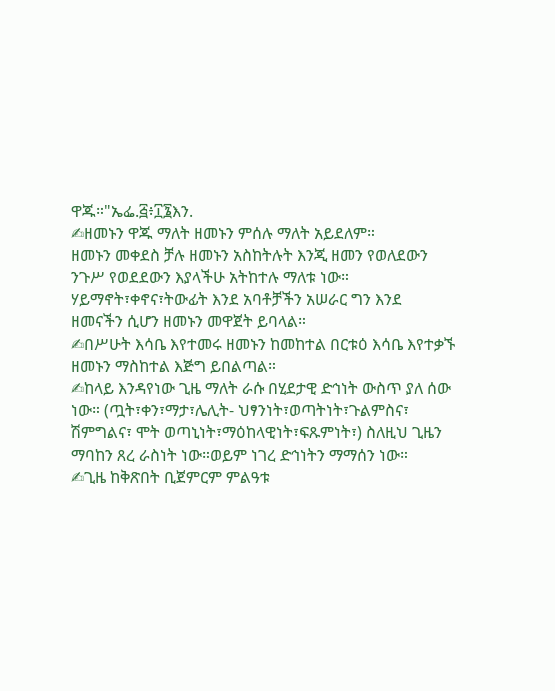ዋጁ።"ኤፌ.፭፥፲፮እን.
✍ዘመኑን ዋጁ ማለት ዘመኑን ምሰሉ ማለት አይደለም።
ዘመኑን መቀደስ ቻሉ ዘመኑን አስከትሉት እንጂ ዘመን የወለደውን ንጉሥ የወደደውን እያላችሁ አትከተሉ ማለቱ ነው።
ሃይማኖት፣ቀኖና፣ትውፊት እንደ አባቶቻችን አሠራር ግን እንደ ዘመናችን ሲሆን ዘመኑን መዋጀት ይባላል።
✍በሥሁት እሳቤ እየተመሩ ዘመኑን ከመከተል በርቱዕ እሳቤ እየተቃኙ ዘመኑን ማስከተል እጅግ ይበልጣል።
✍ከላይ እንዳየነው ጊዜ ማለት ራሱ በሂደታዊ ድኅነት ውስጥ ያለ ሰው ነው። (ጧት፣ቀን፣ማታ፣ሌሊት- ህፃንነት፣ወጣትነት፣ጉልምስና፣ ሽምግልና፣ ሞት ወጣኒነት፣ማዕከላዊነት፣ፍጹምነት፣) ስለዚህ ጊዜን ማባከን ጸረ ራስነት ነው።ወይም ነገረ ድኅነትን ማማሰን ነው።
✍ጊዜ ከቅጽበት ቢጀምርም ምልዓቱ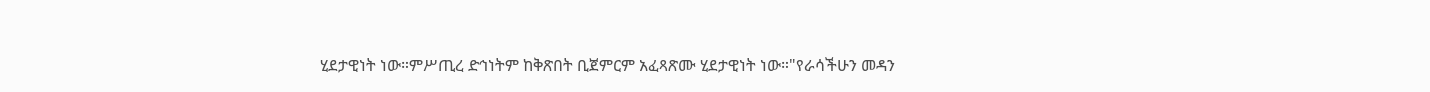ሂደታዊነት ነው።ምሥጢረ ድኅነትም ከቅጽበት ቢጀምርም አፈጻጽሙ ሂደታዊነት ነው።"የራሳችሁን መዳን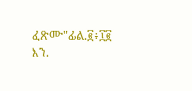ፈጽሙ"ፊል.፪፥፲፪ እን.